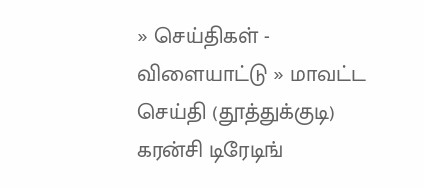» செய்திகள் - விளையாட்டு » மாவட்ட செய்தி (தூத்துக்குடி)
கரன்சி டிரேடிங்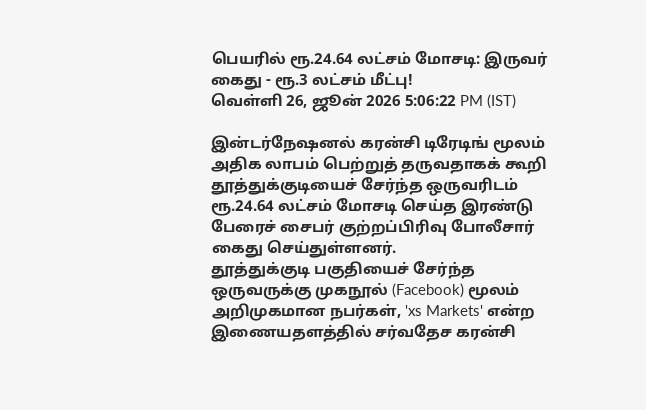பெயரில் ரூ.24.64 லட்சம் மோசடி: இருவர் கைது - ரூ.3 லட்சம் மீட்பு!
வெள்ளி 26, ஜூன் 2026 5:06:22 PM (IST)

இன்டர்நேஷனல் கரன்சி டிரேடிங் மூலம் அதிக லாபம் பெற்றுத் தருவதாகக் கூறி தூத்துக்குடியைச் சேர்ந்த ஒருவரிடம் ரூ.24.64 லட்சம் மோசடி செய்த இரண்டு பேரைச் சைபர் குற்றப்பிரிவு போலீசார் கைது செய்துள்ளனர்.
தூத்துக்குடி பகுதியைச் சேர்ந்த ஒருவருக்கு முகநூல் (Facebook) மூலம் அறிமுகமான நபர்கள், 'xs Markets' என்ற இணையதளத்தில் சர்வதேச கரன்சி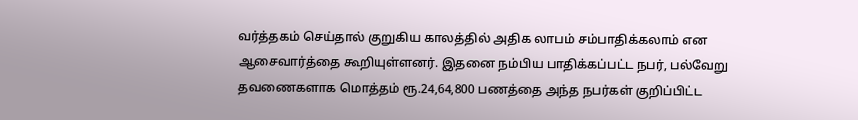வர்த்தகம் செய்தால் குறுகிய காலத்தில் அதிக லாபம் சம்பாதிக்கலாம் என ஆசைவார்த்தை கூறியுள்ளனர். இதனை நம்பிய பாதிக்கப்பட்ட நபர், பல்வேறு தவணைகளாக மொத்தம் ரூ.24,64,800 பணத்தை அந்த நபர்கள் குறிப்பிட்ட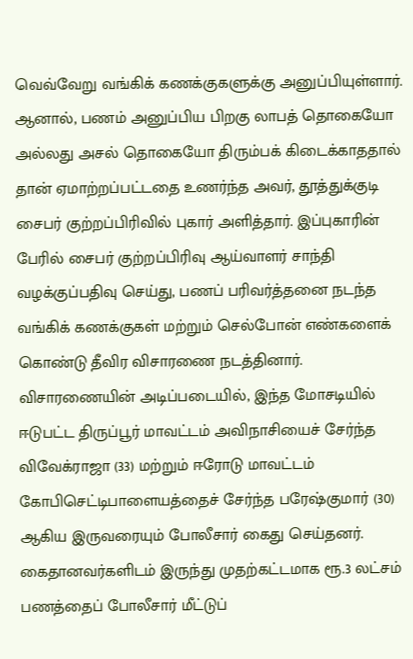வெவ்வேறு வங்கிக் கணக்குகளுக்கு அனுப்பியுள்ளார்.
ஆனால், பணம் அனுப்பிய பிறகு லாபத் தொகையோ அல்லது அசல் தொகையோ திரும்பக் கிடைக்காததால் தான் ஏமாற்றப்பட்டதை உணர்ந்த அவர், தூத்துக்குடி சைபர் குற்றப்பிரிவில் புகார் அளித்தார். இப்புகாரின் பேரில் சைபர் குற்றப்பிரிவு ஆய்வாளர் சாந்தி வழக்குப்பதிவு செய்து, பணப் பரிவர்த்தனை நடந்த வங்கிக் கணக்குகள் மற்றும் செல்போன் எண்களைக் கொண்டு தீவிர விசாரணை நடத்தினார்.
விசாரணையின் அடிப்படையில், இந்த மோசடியில் ஈடுபட்ட திருப்பூர் மாவட்டம் அவிநாசியைச் சேர்ந்த விவேக்ராஜா (33) மற்றும் ஈரோடு மாவட்டம் கோபிசெட்டிபாளையத்தைச் சேர்ந்த பரேஷ்குமார் (30) ஆகிய இருவரையும் போலீசார் கைது செய்தனர். கைதானவர்களிடம் இருந்து முதற்கட்டமாக ரூ.3 லட்சம் பணத்தைப் போலீசார் மீட்டுப்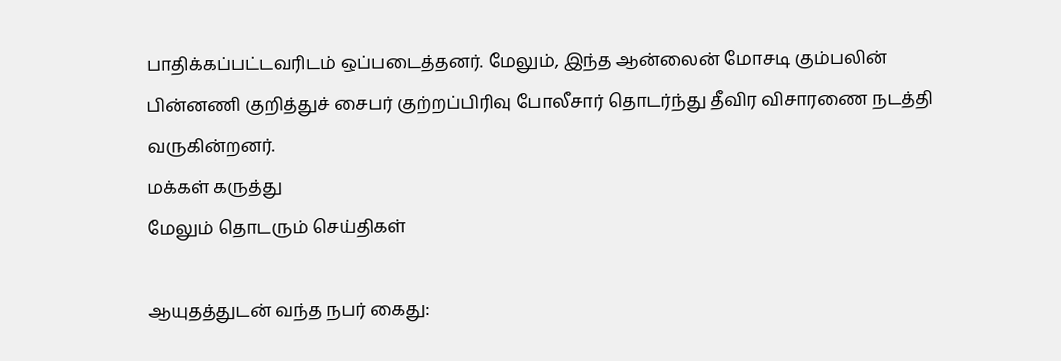பாதிக்கப்பட்டவரிடம் ஒப்படைத்தனர். மேலும், இந்த ஆன்லைன் மோசடி கும்பலின் பின்னணி குறித்துச் சைபர் குற்றப்பிரிவு போலீசார் தொடர்ந்து தீவிர விசாரணை நடத்தி வருகின்றனர்.
மக்கள் கருத்து
மேலும் தொடரும் செய்திகள்

ஆயுதத்துடன் வந்த நபர் கைது: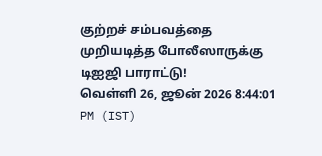குற்றச் சம்பவத்தை முறியடித்த போலீஸாருக்கு டிஐஜி பாராட்டு!
வெள்ளி 26, ஜூன் 2026 8:44:01 PM (IST)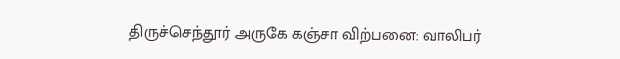திருச்செந்தூர் அருகே கஞ்சா விற்பனை: வாலிபர்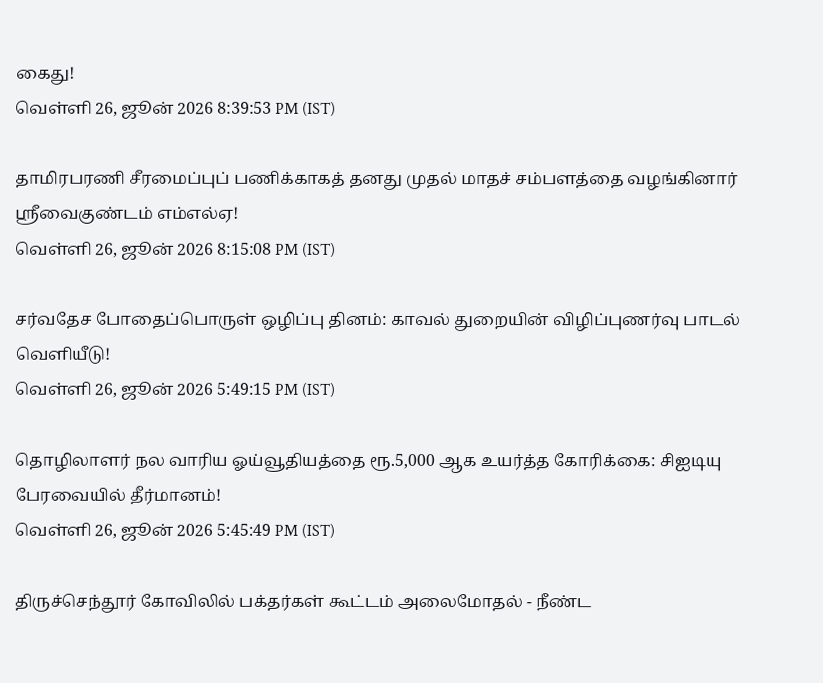கைது!
வெள்ளி 26, ஜூன் 2026 8:39:53 PM (IST)

தாமிரபரணி சீரமைப்புப் பணிக்காகத் தனது முதல் மாதச் சம்பளத்தை வழங்கினார் ஸ்ரீவைகுண்டம் எம்எல்ஏ!
வெள்ளி 26, ஜூன் 2026 8:15:08 PM (IST)

சர்வதேச போதைப்பொருள் ஒழிப்பு தினம்: காவல் துறையின் விழிப்புணர்வு பாடல் வெளியீடு!
வெள்ளி 26, ஜூன் 2026 5:49:15 PM (IST)

தொழிலாளர் நல வாரிய ஓய்வூதியத்தை ரூ.5,000 ஆக உயர்த்த கோரிக்கை: சிஐடியு பேரவையில் தீர்மானம்!
வெள்ளி 26, ஜூன் 2026 5:45:49 PM (IST)

திருச்செந்தூர் கோவிலில் பக்தர்கள் கூட்டம் அலைமோதல் - நீண்ட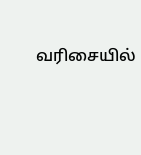வரிசையில்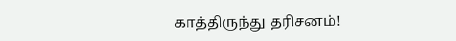காத்திருந்து தரிசனம்!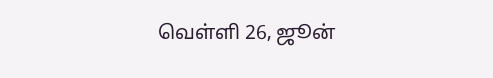வெள்ளி 26, ஜூன்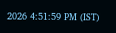2026 4:51:59 PM (IST)